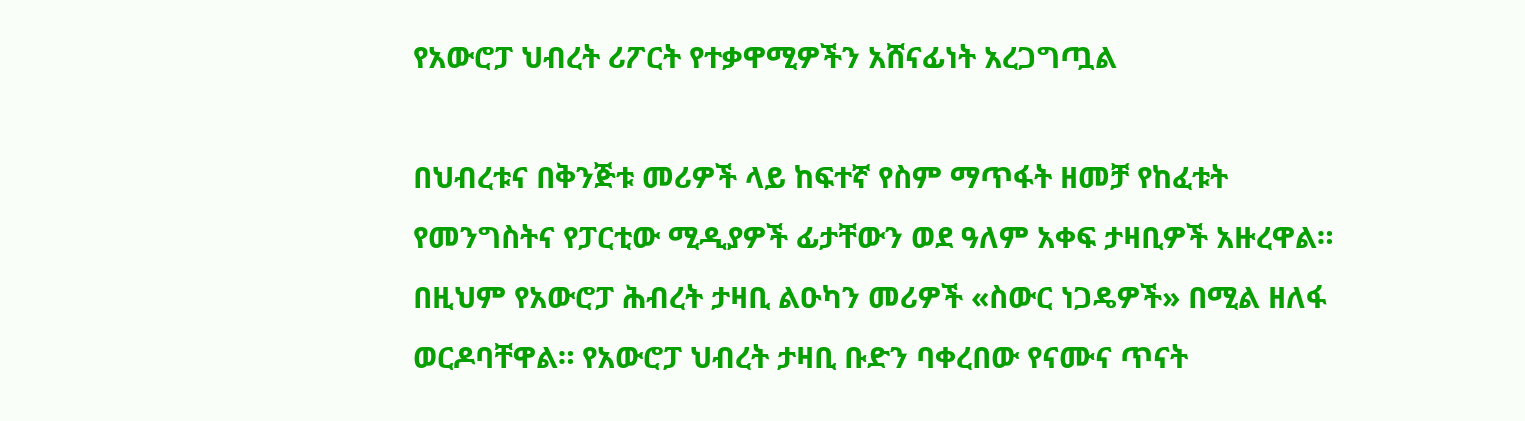የአውሮፓ ህብረት ሪፖርት የተቃዋሚዎችን አሸናፊነት አረጋግጧል

በህብረቱና በቅንጅቱ መሪዎች ላይ ከፍተኛ የስም ማጥፋት ዘመቻ የከፈቱት የመንግስትና የፓርቲው ሚዲያዎች ፊታቸውን ወደ ዓለም አቀፍ ታዛቢዎች አዙረዋል። በዚህም የአውሮፓ ሕብረት ታዛቢ ልዑካን መሪዎች «ስውር ነጋዴዎች» በሚል ዘለፋ ወርዶባቸዋል። የአውሮፓ ህብረት ታዛቢ ቡድን ባቀረበው የናሙና ጥናት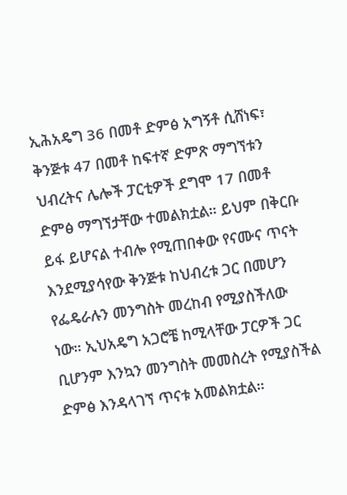ኢሕአዴግ 36 በመቶ ድምፅ አግኝቶ ሲሸነፍ፣ ቅንጅቱ 47 በመቶ ከፍተኛ ድምጽ ማግኘቱን ህብረትና ሌሎች ፓርቲዎች ደግሞ 17 በመቶ ድምፅ ማግኘታቸው ተመልክቷል። ይህም በቅርቡ ይፋ ይሆናል ተብሎ የሚጠበቀው የናሙና ጥናት እንደሚያሳየው ቅንጅቱ ከህብረቱ ጋር በመሆን የፌዴራሉን መንግስት መረከብ የሚያስችለው ነው። ኢህአዴግ አጋሮቼ ከሚላቸው ፓርዎች ጋር ቢሆንም እንኳን መንግስት መመስረት የሚያስችል ድምፅ እንዳላገኘ ጥናቱ አመልክቷል።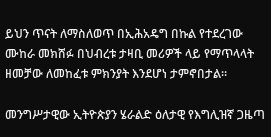ይህን ጥናት ለማስለወጥ በኢሕአዴግ በኩል የተደረገው ሙከራ መክሸፉ በህብረቱ ታዛቢ መሪዎች ላይ የማጥላላት ዘመቻው ለመከፈቱ ምክንያት እንደሆነ ታምኖበታል።

መንግሥታዊው ኢትዮጵያን ሄራልድ ዕለታዊ የእግሊዝኛ ጋዜጣ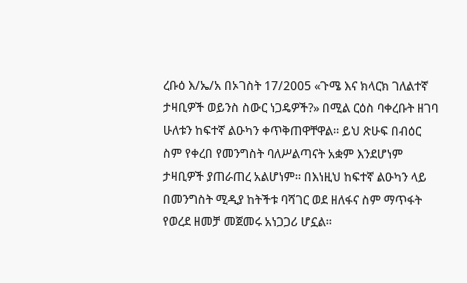ረቡዕ እ/ኤ/አ በኦገስት 17/2005 «ጉሜ እና ክላርክ ገለልተኛ ታዛቢዎች ወይንስ ስውር ነጋዴዎች?» በሚል ርዕስ ባቀረቡት ዘገባ ሁለቱን ከፍተኛ ልዑካን ቀጥቅጠዋቸዋል። ይህ ጽሁፍ በብዕር ስም የቀረበ የመንግስት ባለሥልጣናት አቋም እንደሆነም ታዛቢዎች ያጠራጠረ አልሆነም። በእነዚህ ከፍተኛ ልዑካን ላይ በመንግስት ሚዲያ ከትችቱ ባሻገር ወደ ዘለፋና ስም ማጥፋት የወረደ ዘመቻ መጀመሩ አነጋጋሪ ሆኗል።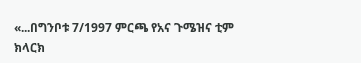«...በግንቦቱ 7/1997 ምርጫ የአና ጉሜዝና ቲም ክላርክ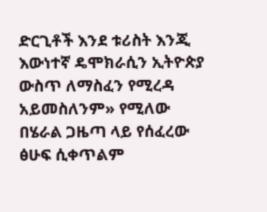ድርጊቶች እንደ ቱሪስት እንጂ እውነተኛ ዴሞክራሲን ኢትዮጵያ ውስጥ ለማስፈን የሚረዳ አይመስለንም» የሚለው በሄራል ጋዜጣ ላይ የሰፈረው ፅሁፍ ሲቀጥልም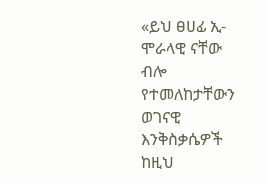«ይህ ፀሀፊ ኢ-ሞራላዊ ናቸው ብሎ የተመለከታቸውን ወገናዊ እንቅስቃሴዎች ከዚህ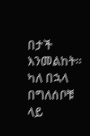በታች እንመልከት። ካለ በኋላ በግለሰቦቹ ላይ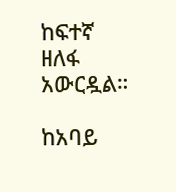ከፍተኛ ዘለፋ አውርዷል።

ከአባይ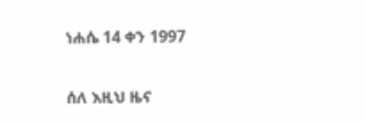ነሐሴ 14 ቀን 1997

ሰለ እዚህ ዜና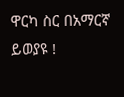ዋርካ ስር በአማርኛ ይወያዩ !